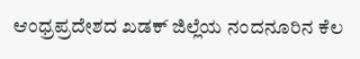ಆಂಧ್ರಪ್ರದೇಶದ ಖಡಕ್ ಜಿಲ್ಲೆಯ ನಂದನೂರಿನ ಕೆಲ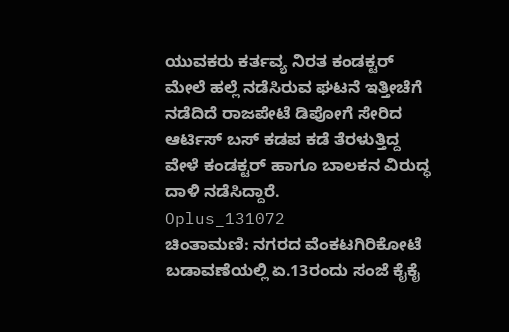ಯುವಕರು ಕರ್ತವ್ಯ ನಿರತ ಕಂಡಕ್ಟರ್ ಮೇಲೆ ಹಲ್ಲೆ ನಡೆಸಿರುವ ಘಟನೆ ಇತ್ತೀಚೆಗೆ ನಡೆದಿದೆ ರಾಜಪೇಟೆ ಡಿಪೋಗೆ ಸೇರಿದ ಆರ್ಟಿಸ್ ಬಸ್ ಕಡಪ ಕಡೆ ತೆರಳುತ್ತಿದ್ದ ವೇಳೆ ಕಂಡಕ್ಟರ್ ಹಾಗೂ ಬಾಲಕನ ವಿರುದ್ಧ ದಾಳಿ ನಡೆಸಿದ್ದಾರೆ.
Oplus_131072
ಚಿಂತಾಮಣಿ: ನಗರದ ವೆಂಕಟಗಿರಿಕೋಟೆ ಬಡಾವಣೆಯಲ್ಲಿ ಏ.13ರಂದು ಸಂಜೆ ಕೈಕೈ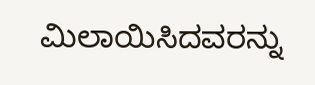ಮಿಲಾಯಿಸಿದವರನ್ನು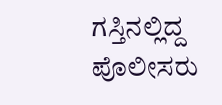ಗಸ್ತಿನಲ್ಲಿದ್ದ ಪೊಲೀಸರು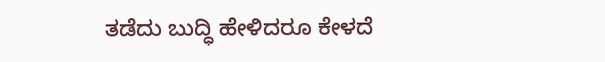ತಡೆದು ಬುದ್ಧಿ ಹೇಳಿದರೂ ಕೇಳದೆ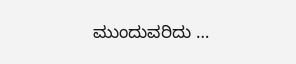ಮುಂದುವರಿದು …